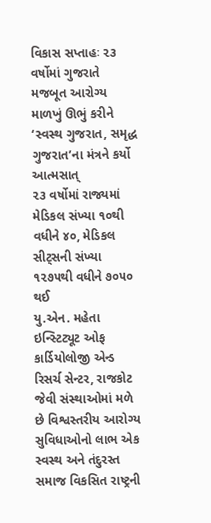વિકાસ સપ્તાહઃ ૨૩ વર્ષોમાં ગુજરાતે મજબૂત આરોગ્ય માળખું ઊભું કરીને ‘સ્વસ્થ ગુજરાત, સમૃદ્ધ ગુજરાત’ના મંત્રને કર્યો આત્મસાત્
૨૩ વર્ષોમાં રાજ્યમાં મેડિકલ સંખ્યા ૧૦થી વધીને ૪૦, મેડિકલ સીટ્સની સંખ્યા ૧૨૭૫થી વધીને ૭૦૫૦ થઈ
યુ.એન. મહેતા ઇન્સ્ટિટ્યૂટ ઓફ કાર્ડિયોલોજી એન્ડ રિસર્ચ સેન્ટર, રાજકોટ જેવી સંસ્થાઓમાં મળે છે વિશ્વસ્તરીય આરોગ્ય સુવિધાઓનો લાભ એક સ્વસ્થ અને તંદુરસ્ત સમાજ વિકસિત રાષ્ટ્રની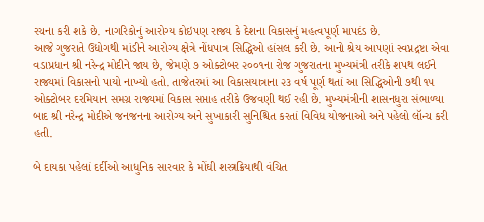રચના કરી શકે છે. નાગરિકોનું આરોગ્ય કોઇપણ રાજ્ય કે દેશના વિકાસનું મહત્વપૂર્ણ માપદંડ છે.
આજે ગુજરાતે ઉદ્યોગથી માંડીને આરોગ્ય ક્ષેત્રે નોંધપાત્ર સિદ્ધિઓ હાંસલ કરી છે. આનો શ્રેય આપણાં સ્વપ્નદ્રષ્ટા એવા વડાપ્રધાન શ્રી નરેન્દ્ર મોદીને જાય છે, જેમણે ૭ ઓક્ટોબર ૨૦૦૧ના રોજ ગુજરાતના મુખ્યમંત્રી તરીકે શપથ લઈને રાજ્યમાં વિકાસનો પાયો નાખ્યો હતો. તાજેતરમાં આ વિકાસયાત્રાના ૨૩ વર્ષ પૂર્ણ થતાં આ સિદ્ધિઓની ૭થી ૧૫ ઓક્ટોબર દરમિયાન સમગ્ર રાજ્યમાં વિકાસ સપ્તાહ તરીકે ઉજવણી થઈ રહી છે. મુખ્યમંત્રીની શાસનધુરા સંભાળ્યા બાદ શ્રી નરેન્દ્ર મોદીએ જનજનના આરોગ્ય અને સુખાકારી સુનિશ્ચિત કરતાં વિવિધ યોજનાઓ અને પહેલો લૉન્ચ કરી હતી.

બે દાયકા પહેલાં દર્દીઓ આધુનિક સારવાર કે મોંઘી શસ્ત્રક્રિયાથી વંચિત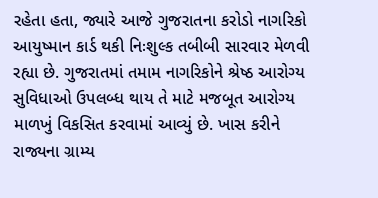રહેતા હતા, જ્યારે આજે ગુજરાતના કરોડો નાગરિકો આયુષ્માન કાર્ડ થકી નિઃશુલ્ક તબીબી સારવાર મેળવી રહ્યા છે. ગુજરાતમાં તમામ નાગરિકોને શ્રેષ્ઠ આરોગ્ય સુવિધાઓ ઉપલબ્ધ થાય તે માટે મજબૂત આરોગ્ય માળખું વિકસિત કરવામાં આવ્યું છે. ખાસ કરીને રાજ્યના ગ્રામ્ય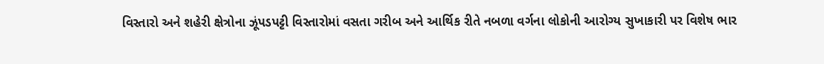વિસ્તારો અને શહેરી ક્ષેત્રોના ઝૂંપડપટ્ટી વિસ્તારોમાં વસતા ગરીબ અને આર્થિક રીતે નબળા વર્ગના લોકોની આરોગ્ય સુખાકારી પર વિશેષ ભાર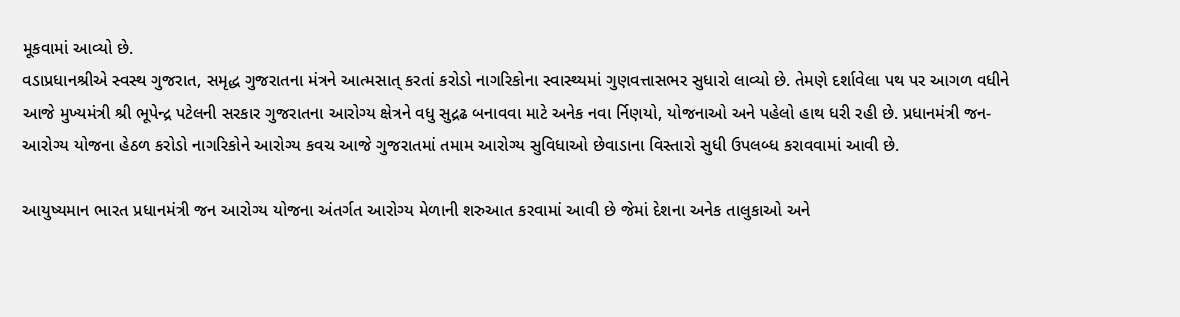મૂકવામાં આવ્યો છે.
વડાપ્રધાનશ્રીએ સ્વસ્થ ગુજરાત, સમૃદ્ધ ગુજરાતના મંત્રને આત્મસાત્ કરતાં કરોડો નાગરિકોના સ્વાસ્થ્યમાં ગુણવત્તાસભર સુધારો લાવ્યો છે. તેમણે દર્શાવેલા પથ પર આગળ વધીને આજે મુખ્યમંત્રી શ્રી ભૂપેન્દ્ર પટેલની સરકાર ગુજરાતના આરોગ્ય ક્ષેત્રને વધુ સુદ્રઢ બનાવવા માટે અનેક નવા ર્નિણયો, યોજનાઓ અને પહેલો હાથ ધરી રહી છે. પ્રધાનમંત્રી જન-આરોગ્ય યોજના હેઠળ કરોડો નાગરિકોને આરોગ્ય કવચ આજે ગુજરાતમાં તમામ આરોગ્ય સુવિધાઓ છેવાડાના વિસ્તારો સુધી ઉપલબ્ધ કરાવવામાં આવી છે.

આયુષ્યમાન ભારત પ્રધાનમંત્રી જન આરોગ્ય યોજના અંતર્ગત આરોગ્ય મેળાની શરુઆત કરવામાં આવી છે જેમાં દેશના અનેક તાલુકાઓ અને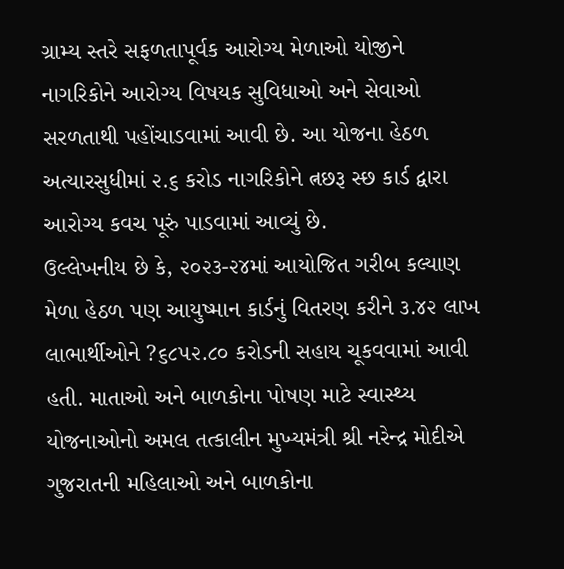ગ્રામ્ય સ્તરે સફળતાપૂર્વક આરોગ્ય મેળાઓ યોજીને નાગરિકોને આરોગ્ય વિષયક સુવિધાઓ અને સેવાઓ સરળતાથી પહોંચાડવામાં આવી છે. આ યોજના હેઠળ અત્યારસુધીમાં ૨.૬ કરોડ નાગરિકોને ત્નછરૂ સ્છ કાર્ડ દ્વારા આરોગ્ય કવચ પૂરું પાડવામાં આવ્યું છે.
ઉલ્લેખનીય છે કે, ૨૦૨૩-૨૪માં આયોજિત ગરીબ કલ્યાણ મેળા હેઠળ પણ આયુષ્માન કાર્ડનું વિતરણ કરીને ૩.૪૨ લાખ લાભાર્થીઓને ?૬૮૫૨.૮૦ કરોડની સહાય ચૂકવવામાં આવી હતી. માતાઓ અને બાળકોના પોષણ માટે સ્વાસ્થ્ય યોજનાઓનો અમલ તત્કાલીન મુખ્યમંત્રી શ્રી નરેન્દ્ર મોદીએ ગુજરાતની મહિલાઓ અને બાળકોના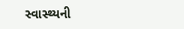સ્વાસ્થ્યની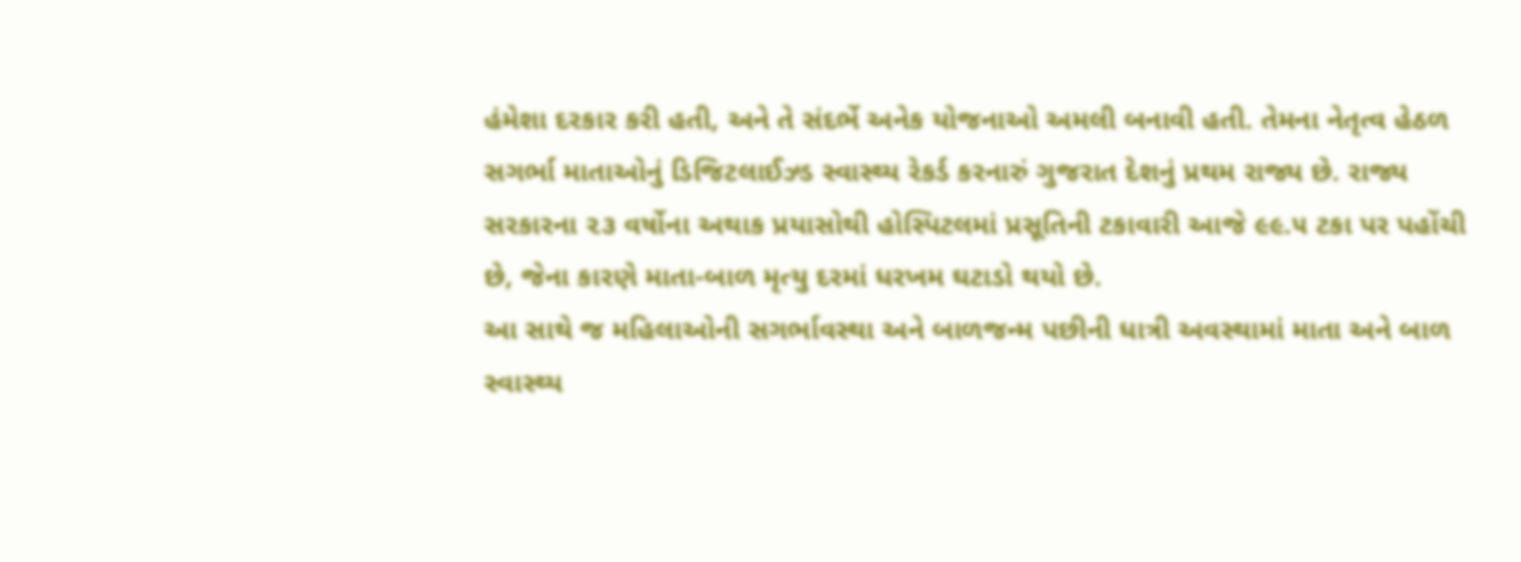હંમેશા દરકાર કરી હતી, અને તે સંદર્ભે અનેક યોજનાઓ અમલી બનાવી હતી. તેમના નેતૃત્વ હેઠળ સગર્ભા માતાઓનું ડિજિટલાઈઝ્ડ સ્વાસ્થ્ય રેકર્ડ કરનારું ગુજરાત દેશનું પ્રથમ રાજ્ય છે. રાજ્ય સરકારના ૨૩ વર્ષોના અથાક પ્રયાસોથી હોસ્પિટલમાં પ્રસૂતિની ટકાવારી આજે ૯૯.૫ ટકા પર પહોંચી છે, જેના કારણે માતા-બાળ મૃત્યુ દરમાં ધરખમ ઘટાડો થયો છે.
આ સાથે જ મહિલાઓની સગર્ભાવસ્થા અને બાળજન્મ પછીની ધાત્રી અવસ્થામાં માતા અને બાળ સ્વાસ્થ્ય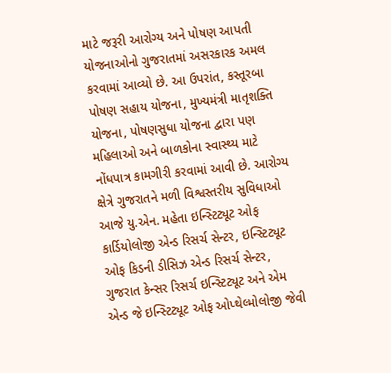માટે જરૂરી આરોગ્ય અને પોષણ આપતી યોજનાઓનો ગુજરાતમાં અસરકારક અમલ કરવામાં આવ્યો છે. આ ઉપરાંત, કસ્તૂરબા પોષણ સહાય યોજના, મુખ્યમંત્રી માતૃશક્તિ યોજના, પોષણસુધા યોજના દ્વારા પણ મહિલાઓ અને બાળકોના સ્વાસ્થ્ય માટે નોંધપાત્ર કામગીરી કરવામાં આવી છે. આરોગ્ય ક્ષેત્રે ગુજરાતને મળી વિશ્વસ્તરીય સુવિધાઓ આજે યુ.એન. મહેતા ઇન્સ્ટિટ્યૂટ ઓફ કાર્ડિયોલોજી એન્ડ રિસર્ચ સેન્ટર, ઇન્સ્ટિટ્યૂટ ઓફ કિડની ડીસિઝ એન્ડ રિસર્ચ સેન્ટર, ગુજરાત કેન્સર રિસર્ચ ઇન્સ્ટિટ્યૂટ અને એમ એન્ડ જે ઇન્સ્ટિટ્યૂટ ઓફ ઓપ્થેલ્મોલોજી જેવી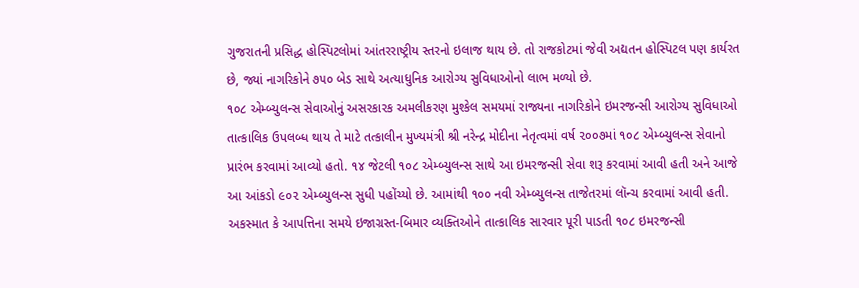ગુજરાતની પ્રસિદ્ધ હોસ્પિટલોમાં આંતરરાષ્ટ્રીય સ્તરનો ઇલાજ થાય છે. તો રાજકોટમાં જેવી અદ્યતન હોસ્પિટલ પણ કાર્યરત છે, જ્યાં નાગરિકોને ૭૫૦ બેડ સાથે અત્યાધુનિક આરોગ્ય સુવિધાઓનો લાભ મળ્યો છે.
૧૦૮ એમ્બ્યુલન્સ સેવાઓનું અસરકારક અમલીકરણ મુશ્કેલ સમયમાં રાજ્યના નાગરિકોને ઇમરજન્સી આરોગ્ય સુવિધાઓ તાત્કાલિક ઉપલબ્ધ થાય તે માટે તત્કાલીન મુખ્યમંત્રી શ્રી નરેન્દ્ર મોદીના નેતૃત્વમાં વર્ષ ૨૦૦૭માં ૧૦૮ એમ્બ્યુલન્સ સેવાનો પ્રારંભ કરવામાં આવ્યો હતો. ૧૪ જેટલી ૧૦૮ એમ્બ્યુલન્સ સાથે આ ઇમરજન્સી સેવા શરૂ કરવામાં આવી હતી અને આજે આ આંકડો ૯૦૨ એમ્બ્યુલન્સ સુધી પહોંચ્યો છે. આમાંથી ૧૦૦ નવી એમ્બ્યુલન્સ તાજેતરમાં લૉન્ચ કરવામાં આવી હતી. અકસ્માત કે આપત્તિના સમયે ઇજાગ્રસ્ત-બિમાર વ્યક્તિઓને તાત્કાલિક સારવાર પૂરી પાડતી ૧૦૮ ઇમરજન્સી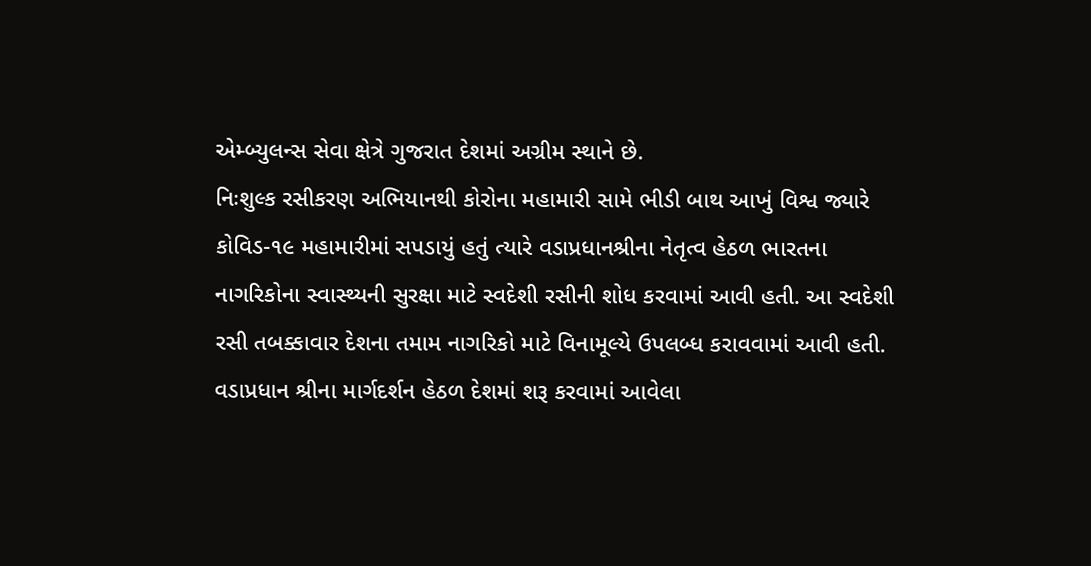એમ્બ્યુલન્સ સેવા ક્ષેત્રે ગુજરાત દેશમાં અગ્રીમ સ્થાને છે.
નિઃશુલ્ક રસીકરણ અભિયાનથી કોરોના મહામારી સામે ભીડી બાથ આખું વિશ્વ જ્યારે કોવિડ-૧૯ મહામારીમાં સપડાયું હતું ત્યારે વડાપ્રધાનશ્રીના નેતૃત્વ હેઠળ ભારતના નાગરિકોના સ્વાસ્થ્યની સુરક્ષા માટે સ્વદેશી રસીની શોધ કરવામાં આવી હતી. આ સ્વદેશી રસી તબક્કાવાર દેશના તમામ નાગરિકો માટે વિનામૂલ્યે ઉપલબ્ધ કરાવવામાં આવી હતી. વડાપ્રધાન શ્રીના માર્ગદર્શન હેઠળ દેશમાં શરૂ કરવામાં આવેલા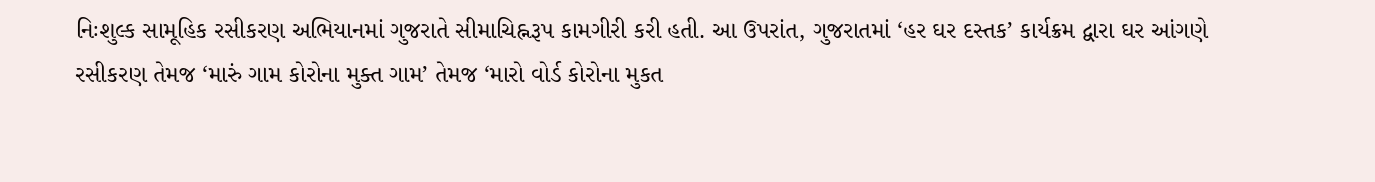નિઃશુલ્ક સામૂહિક રસીકરણ અભિયાનમાં ગુજરાતે સીમાચિહ્નરૂપ કામગીરી કરી હતી. આ ઉપરાંત, ગુજરાતમાં ‘હર ઘર દસ્તક’ કાર્યક્રમ દ્વારા ઘર આંગણે રસીકરણ તેમજ ‘મારું ગામ કોરોના મુક્ત ગામ’ તેમજ ‘મારો વોર્ડ કોરોના મુકત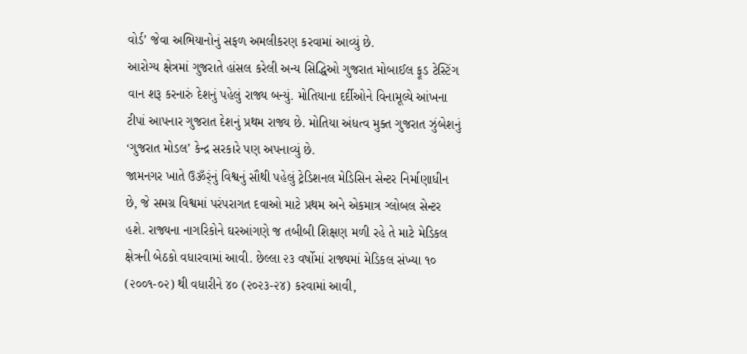વોર્ડ’ જેવા અભિયાનોનું સફળ અમલીકરણ કરવામાં આવ્યું છે.
આરોગ્ય ક્ષેત્રમાં ગુજરાતે હાંસલ કરેલી અન્ય સિદ્ધિઓ ગુજરાત મોબાઈલ ફૂડ ટેસ્ટિંગ વાન શરૂ કરનારું દેશનું પહેલું રાજ્ય બન્યું. મોતિયાના દર્દીઓને વિનામૂલ્યે આંખના ટીપાં આપનાર ગુજરાત દેશનું પ્રથમ રાજ્ય છે. મોતિયા અંધત્વ મુક્ત ગુજરાત ઝુંબેશનું ‘ગુજરાત મોડલ’ કેન્દ્ર સરકારે પણ અપનાવ્યું છે.
જામનગર ખાતે ઉૐર્ંનું વિશ્વનું સૌથી પહેલું ટ્રેડિશનલ મેડિસિન સેન્ટર નિર્માણાધીન છે, જે સમગ્ર વિશ્વમાં પરંપરાગત દવાઓ માટે પ્રથમ અને એકમાત્ર ગ્લોબલ સેન્ટર હશે. રાજ્યના નાગરિકોને ઘરઆંગણે જ તબીબી શિક્ષણ મળી રહે તે માટે મેડિકલ ક્ષેત્રની બેઠકો વધારવામાં આવી. છેલ્લા ૨૩ વર્ષોમાં રાજ્યમાં મેડિકલ સંખ્યા ૧૦ (૨૦૦૧-૦૨) થી વધારીને ૪૦ (૨૦૨૩-૨૪) કરવામાં આવી,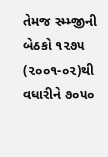તેમજ સ્મ્મ્જીની બેઠકો ૧૨૭૫ (૨૦૦૧-૦૨)થી વધારીને ૭૦૫૦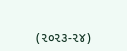(૨૦૨૩-૨૪)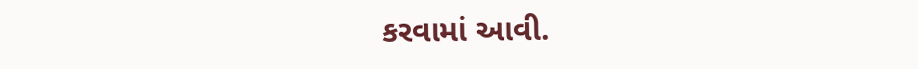કરવામાં આવી.